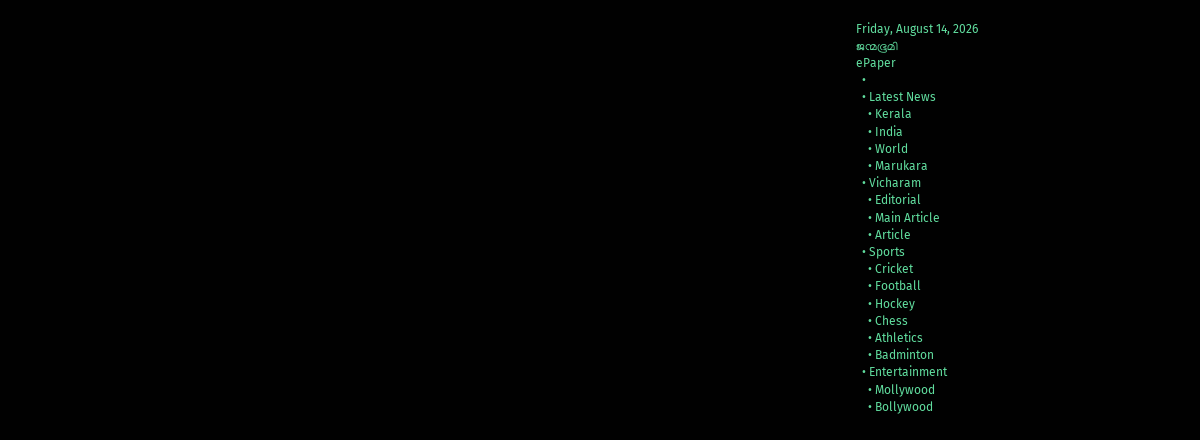Friday, August 14, 2026
ജന്മഭൂമി
ePaper
  •
  • Latest News
    • Kerala
    • India
    • World
    • Marukara
  • Vicharam
    • Editorial
    • Main Article
    • Article
  • Sports
    • Cricket
    • Football
    • Hockey
    • Chess
    • Athletics
    • Badminton
  • Entertainment
    • Mollywood
    • Bollywood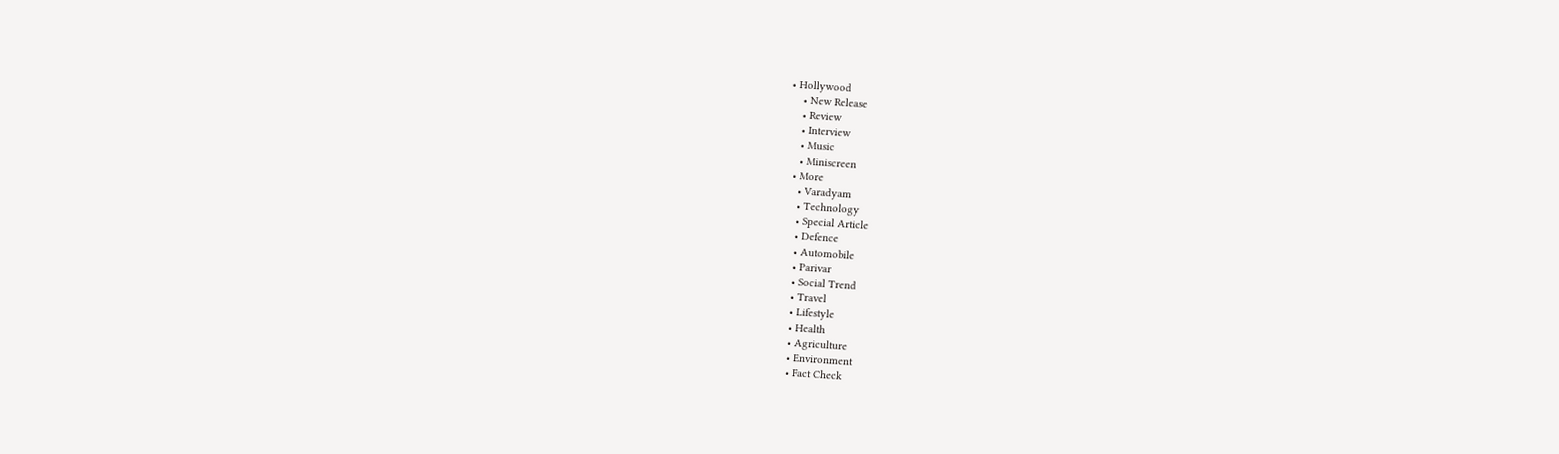• Hollywood
    • New Release
    • Review
    • Interview
    • Music
    • Miniscreen
  • More
    • Varadyam
    • Technology
    • Special Article
    • Defence
    • Automobile
    • Parivar
    • Social Trend
    • Travel
    • Lifestyle
    • Health
    • Agriculture
    • Environment
    • Fact Check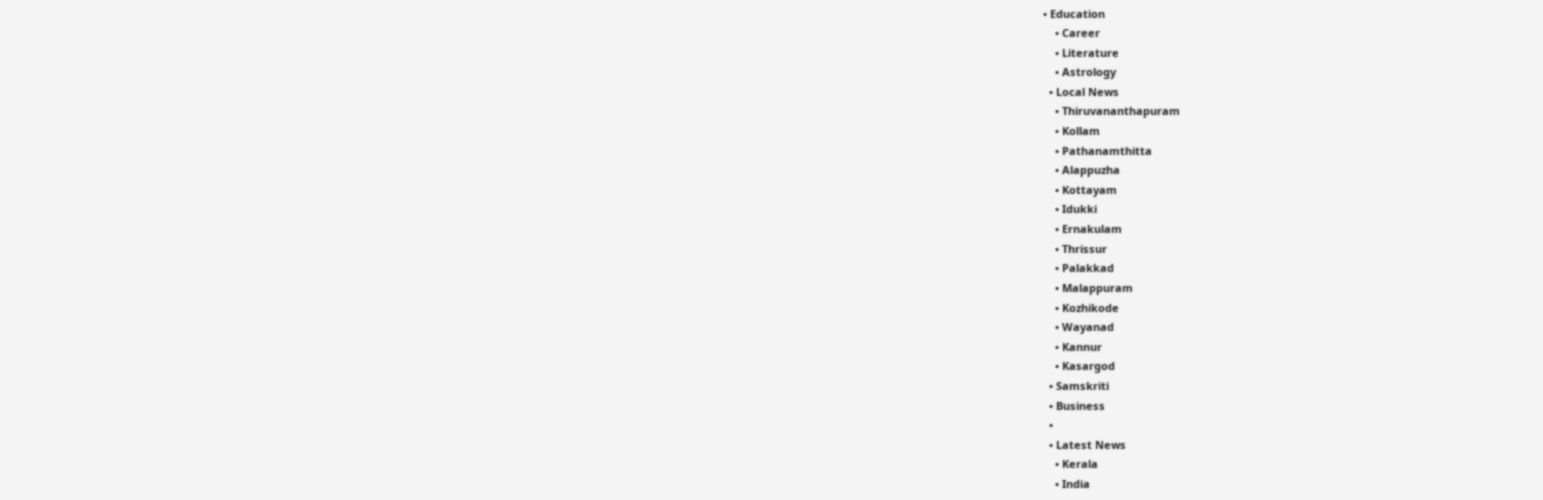• Education
    • Career
    • Literature
    • Astrology
  • Local News
    • Thiruvananthapuram
    • Kollam
    • Pathanamthitta
    • Alappuzha
    • Kottayam
    • Idukki
    • Ernakulam
    • Thrissur
    • Palakkad
    • Malappuram
    • Kozhikode
    • Wayanad
    • Kannur
    • Kasargod
  • Samskriti
  • Business
  •
  • Latest News
    • Kerala
    • India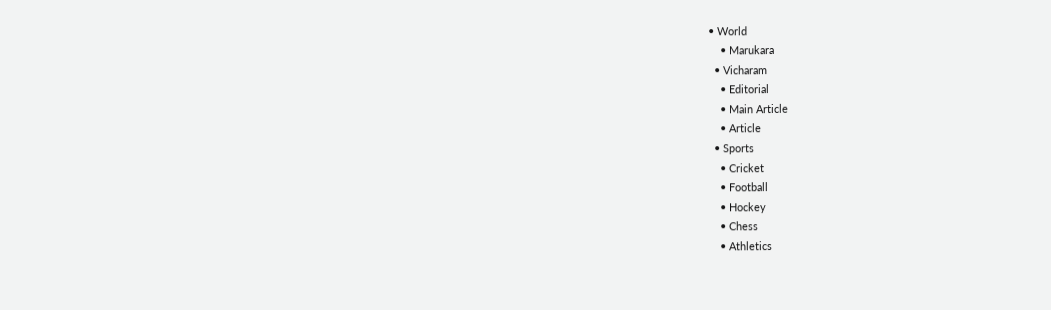• World
    • Marukara
  • Vicharam
    • Editorial
    • Main Article
    • Article
  • Sports
    • Cricket
    • Football
    • Hockey
    • Chess
    • Athletics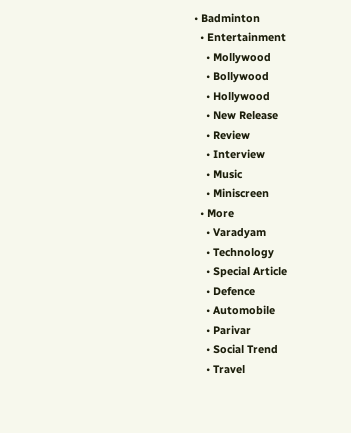• Badminton
  • Entertainment
    • Mollywood
    • Bollywood
    • Hollywood
    • New Release
    • Review
    • Interview
    • Music
    • Miniscreen
  • More
    • Varadyam
    • Technology
    • Special Article
    • Defence
    • Automobile
    • Parivar
    • Social Trend
    • Travel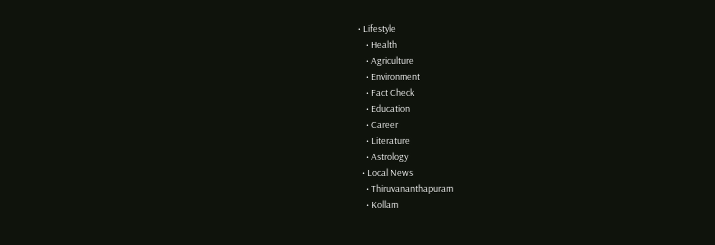• Lifestyle
    • Health
    • Agriculture
    • Environment
    • Fact Check
    • Education
    • Career
    • Literature
    • Astrology
  • Local News
    • Thiruvananthapuram
    • Kollam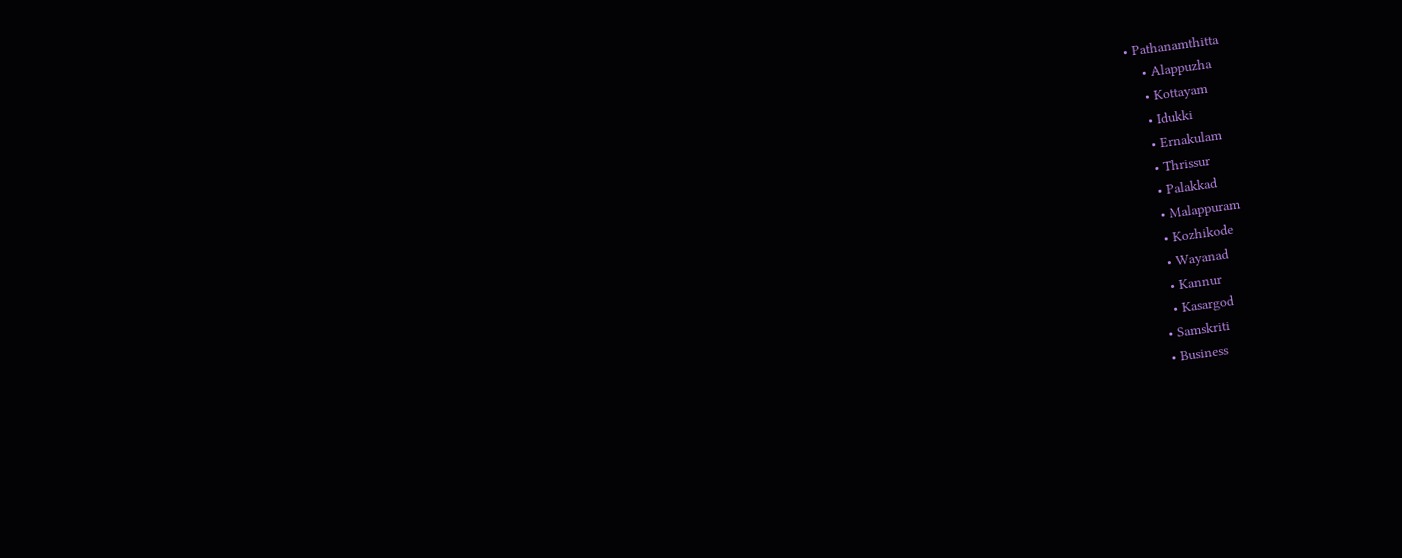• Pathanamthitta
    • Alappuzha
    • Kottayam
    • Idukki
    • Ernakulam
    • Thrissur
    • Palakkad
    • Malappuram
    • Kozhikode
    • Wayanad
    • Kannur
    • Kasargod
  • Samskriti
  • Business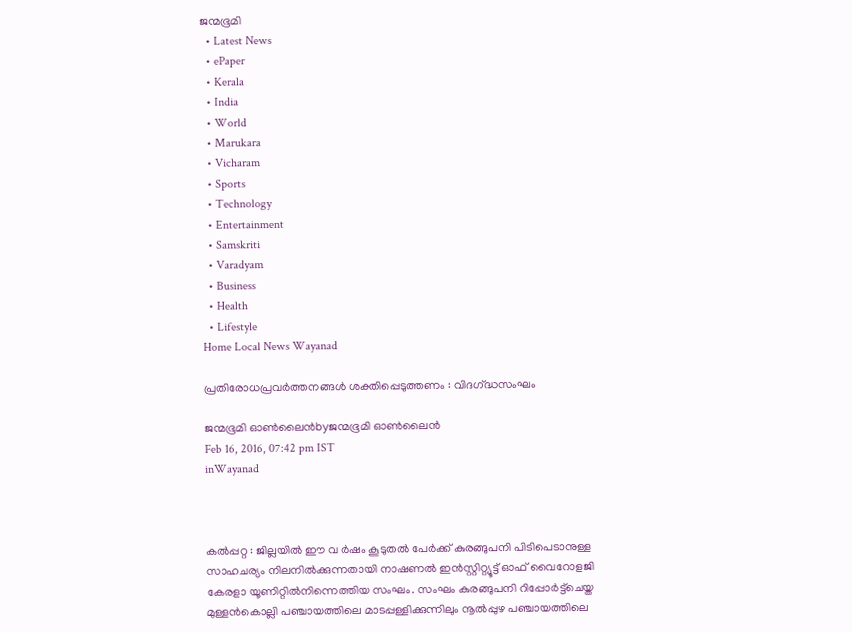ജന്മഭൂമി
  • Latest News
  • ePaper
  • Kerala
  • India
  • World
  • Marukara
  • Vicharam
  • Sports
  • Technology
  • Entertainment
  • Samskriti
  • Varadyam
  • Business
  • Health
  • Lifestyle
Home Local News Wayanad

പ്രതിരോധപ്രവര്‍ത്തനങ്ങള്‍ ശക്തിപ്പെടുത്തണം : വിദഗ്‌ദ്ധസംഘം

ജന്മഭൂമി ഓണ്‍ലൈന്‍byജന്മഭൂമി ഓണ്‍ലൈന്‍
Feb 16, 2016, 07:42 pm IST
inWayanad



കല്‍പ്പറ്റ : ജില്ലയില്‍ ഈ വ ര്‍ഷം കൂടുതല്‍ പേര്‍ക്ക് കുരങ്ങുപനി പിടിപെടാനുള്ള സാഹചര്യം നിലനില്‍ക്കുന്നതായി നാഷണല്‍ ഇന്‍സ്റ്റിറ്റ്യൂട്ട് ഓഫ് വൈറോളജി കേരളാ യൂണിറ്റില്‍നിന്നെത്തിയ സംഘം. സംഘം കുരങ്ങുപനി റിപ്പോര്‍ട്ട്‌ചെയ്ത മുള്ളന്‍കൊല്ലി പഞ്ചായത്തിലെ മാടപ്പള്ളിക്കുന്നിലും നൂല്‍പ്പുഴ പഞ്ചായത്തിലെ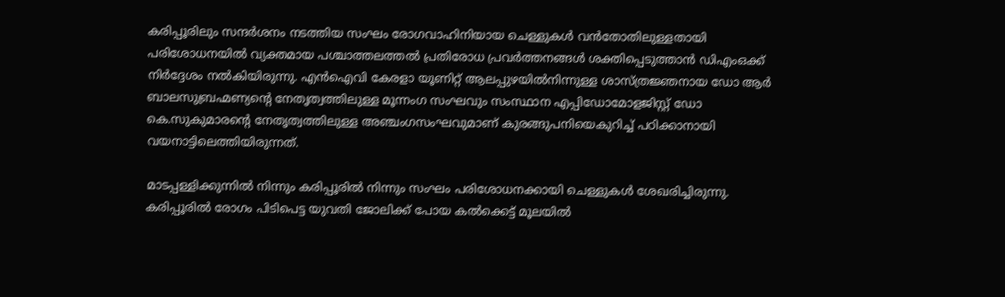കരിപ്പൂരിലും സന്ദര്‍ശനം നടത്തിയ സംഘം രോഗവാഹിനിയായ ചെള്ളുകള്‍ വന്‍തോതിലുള്ളതായി പരിശോധനയില്‍ വ്യക്തമായ പശ്ചാത്തലത്തല്‍ പ്രതിരോധ പ്രവര്‍ത്തനങ്ങള്‍ ശക്തിപ്പെടുത്താന്‍ ഡിഎംഒക്ക് നിര്‍ദ്ദേശം നല്‍കിയിരുന്നു. എന്‍ഐവി കേരളാ യൂണിറ്റ് ആലപ്പുഴയില്‍നിന്നുള്ള ശാസ്ത്രജ്ഞനായ ഡോ ആര്‍ ബാലസുബ്രഹ്മണ്യന്റെ നേതൃത്വത്തിലുള്ള മൂന്നംഗ സംഘവും സംസ്ഥാന എപ്പിഡോമോളജിസ്റ്റ് ഡോ കെ.സുകുമാരന്റെ നേതൃത്വത്തിലുള്ള അഞ്ചംഗസംഘവുമാണ് കുരങ്ങുപനിയെകുറിച്ച് പഠിക്കാനായി വയനാട്ടിലെത്തിയിരുന്നത്.

മാടപ്പള്ളിക്കുന്നില്‍ നിന്നും കരിപ്പൂരില്‍ നിന്നും സംഘം പരിശോധനക്കായി ചെള്ളുകള്‍ ശേഖരിച്ചിരുന്നു. കരിപ്പൂരില്‍ രോഗം പിടിപെട്ട യുവതി ജോലിക്ക് പോയ കല്‍ക്കെട്ട് മൂലയില്‍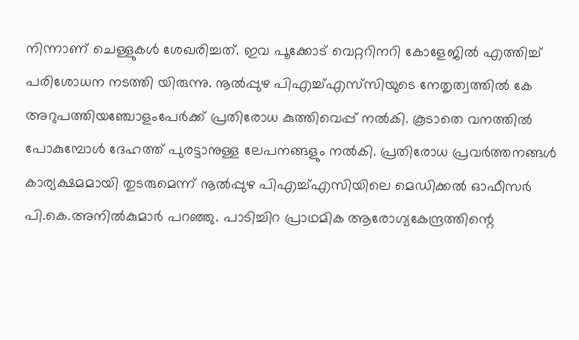നിന്നാണ് ചെള്ളുകള്‍ ശേഖരിച്ചത്. ഇവ പൂക്കോട് വെറ്ററിനറി കോളേജില്‍ എത്തിച്ച് പരിശോധന നടത്തി യിരുന്നു. നൂല്‍പ്പുഴ പിഎച്ച്എസ്‌സിയുടെ നേതൃത്വത്തില്‍ കേ അറുപത്തിയഞ്ചോളംപേര്‍ക്ക് പ്രതിരോധ കുത്തിവെപ്പ് നല്‍കി. കൂടാതെ വനത്തില്‍ പോകുമ്പോള്‍ ദേഹത്ത് പുരട്ടാനുള്ള ലേപനങ്ങളും നല്‍കി. പ്രതിരോധ പ്രവര്‍ത്തനങ്ങള്‍ കാര്യക്ഷമമായി തുടരുമെന്ന് നൂല്‍പ്പുഴ പിഎച്ച്എസിയിലെ മെഡിക്കല്‍ ഓഫീസര്‍ പി.കെ.അനില്‍കുമാര്‍ പറഞ്ഞു. പാടിച്ചിറ പ്രാഥമിക ആരോഗ്യകേന്ദ്രത്തിന്റെ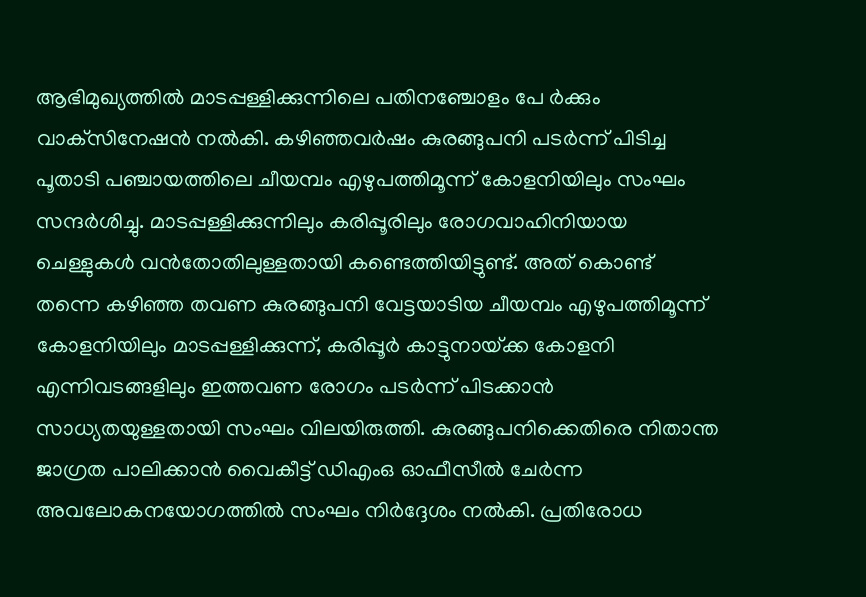ആഭിമുഖ്യത്തില്‍ മാടപ്പള്ളിക്കുന്നിലെ പതിനഞ്ചോളം പേ ര്‍ക്കും വാക്‌സിനേഷന്‍ നല്‍കി. കഴിഞ്ഞവര്‍ഷം കുരങ്ങുപനി പടര്‍ന്ന് പിടിച്ച പൂതാടി പഞ്ചായത്തിലെ ചീയമ്പം എഴുപത്തിമൂന്ന് കോളനിയിലും സംഘം സന്ദര്‍ശിച്ചു. മാടപ്പള്ളിക്കുന്നിലും കരിപ്പൂരിലും രോഗവാഹിനിയായ ചെള്ളുകള്‍ വന്‍തോതിലുള്ളതായി കണ്ടെത്തിയിട്ടുണ്ട്. അത് കൊണ്ട് തന്നെ കഴിഞ്ഞ തവണ കുരങ്ങുപനി വേട്ടയാടിയ ചീയമ്പം എഴുപത്തിമൂന്ന് കോളനിയിലും മാടപ്പള്ളിക്കുന്ന്, കരിപ്പൂര്‍ കാട്ടുനായ്‌ക്ക കോളനി എന്നിവടങ്ങളിലും ഇത്തവണ രോഗം പടര്‍ന്ന് പിടക്കാന്‍ സാധ്യതയുള്ളതായി സംഘം വിലയിരുത്തി. കുരങ്ങുപനിക്കെതിരെ നിതാന്ത ജാഗ്രത പാലിക്കാന്‍ വൈകീട്ട് ഡിഎംഒ ഓഫീസീല്‍ ചേര്‍ന്ന അവലോകനയോഗത്തില്‍ സംഘം നിര്‍ദ്ദേശം നല്‍കി. പ്രതിരോധ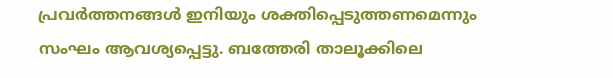പ്രവര്‍ത്തനങ്ങള്‍ ഇനിയും ശക്തിപ്പെടുത്തണമെന്നും സംഘം ആവശ്യപ്പെട്ടു. ബത്തേരി താലൂക്കിലെ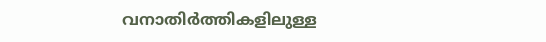വനാതിര്‍ത്തികളിലുള്ള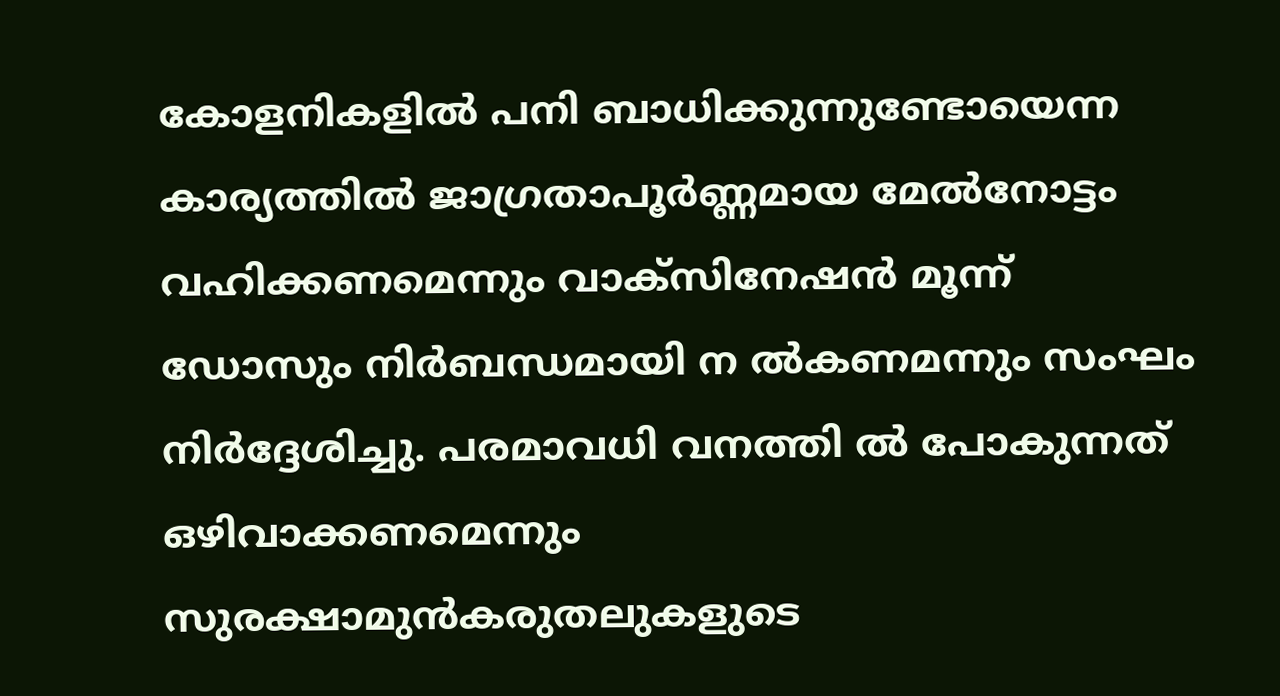കോളനികളില്‍ പനി ബാധിക്കുന്നുണ്ടോയെന്ന കാര്യത്തില്‍ ജാഗ്രതാപൂര്‍ണ്ണമായ മേല്‍നോട്ടം വഹിക്കണമെന്നും വാക്‌സിനേഷന്‍ മൂന്ന് ഡോസും നിര്‍ബന്ധമായി ന ല്‍കണമന്നും സംഘം നിര്‍ദ്ദേശിച്ചു. പരമാവധി വനത്തി ല്‍ പോകുന്നത് ഒഴിവാക്കണമെന്നും സുരക്ഷാമുന്‍കരുതലുകളുടെ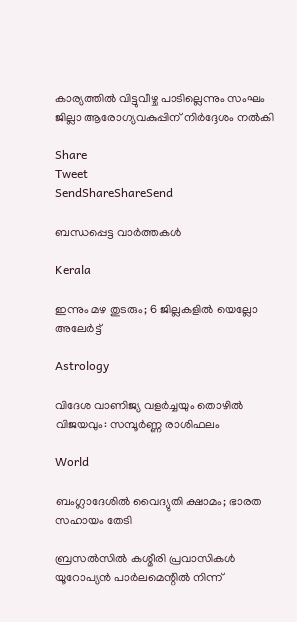കാര്യത്തില്‍ വിട്ടുവീഴ്ച പാടില്ലെന്നും സംഘം ജില്ലാ ആരോഗ്യവകുപ്പിന് നിര്‍ദ്ദേശം നല്‍കി

Share
Tweet
SendShareShareSend

ബന്ധപ്പെട്ട വാര്‍ത്തകള്‍

Kerala

ഇന്നും മഴ തുടരും; 6 ജില്ലകളിൽ യെല്ലോ അലേർട്ട്

Astrology

വിദേശ വാണിജ്യ വളർച്ചയും തൊഴിൽ വിജയവും: സമ്പൂർണ്ണ രാശിഫലം

World

ബംഗ്ലാദേശില്‍ വൈദ്യുതി ക്ഷാമം; ഭാരത സഹായം തേടി

ബ്രസല്‍സില്‍ കശ്മീരി പ്രവാസികള്‍ യൂറോപ്യന്‍ പാര്‍ലമെന്റില്‍ നിന്ന്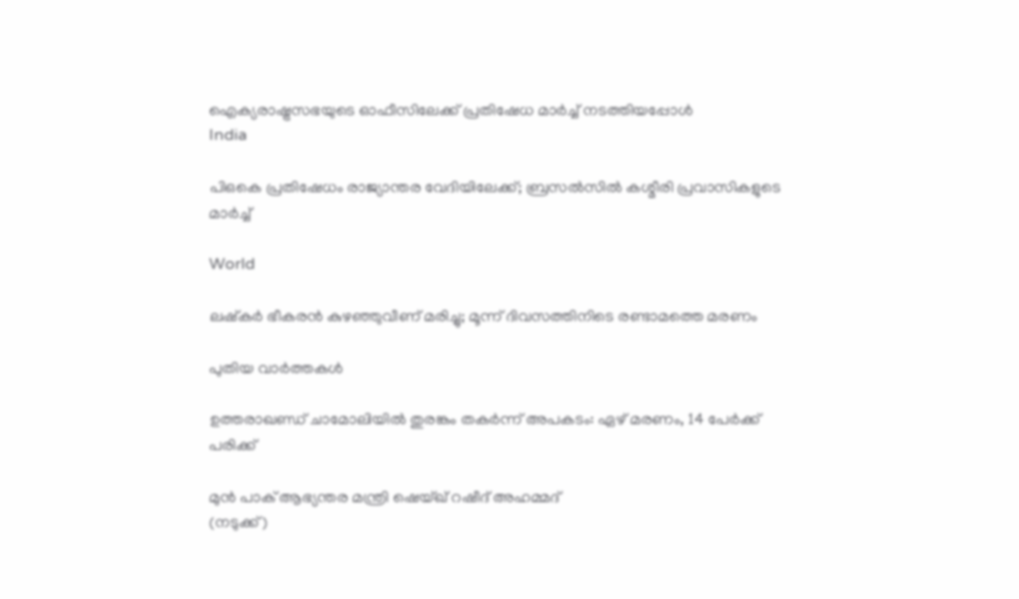ഐക്യരാഷ്ട്രസഭയുടെ ഓഫീസിലേക്ക് പ്രതിഷേധ മാര്‍ച്ച് നടത്തിയപ്പോള്‍
India

പിഒകെ പ്രതിഷേധം രാജ്യാന്തര വേദിയിലേക്ക്; ബ്രസല്‍സില്‍ കശ്മീരി പ്രവാസികളുടെ മാര്‍ച്ച്

World

ലഷ്‌കര്‍ ഭീകരന്‍ കുഴഞ്ഞുവീണ് മരിച്ചു; മൂന്ന് ദിവസത്തിനിടെ രണ്ടാമത്തെ മരണം

പുതിയ വാര്‍ത്തകള്‍

ഉത്തരാഖണ്ഡ് ചാമോലിയിൽ തുരങ്കം തകർന്ന് അപകടം: ഏഴ് മരണം, 14 പേർക്ക് പരിക്ക്

മുന്‍ പാക് ആഭ്യന്തര മന്ത്രി ഷെയ്ഖ് റഷീദ് അഹമ്മദ്
(നടുക്ക്)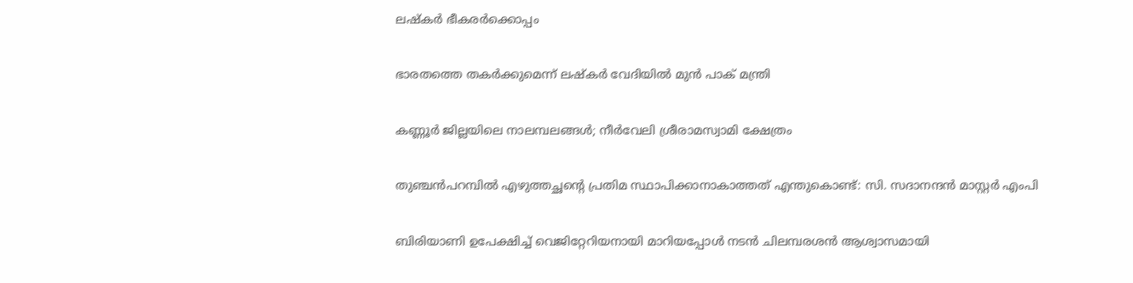ലഷ്‌കര്‍ ഭീകരര്‍ക്കൊപ്പം

ഭാരതത്തെ തകര്‍ക്കുമെന്ന് ലഷ്‌കര്‍ വേദിയില്‍ മുന്‍ പാക് മന്ത്രി

കണ്ണൂര്‍ ജില്ലയിലെ നാലമ്പലങ്ങള്‍; നീര്‍വേലി ശ്രീരാമസ്വാമി ക്ഷേത്രം

തുഞ്ചന്‍പറമ്പില്‍ എഴുത്തച്ഛന്റെ പ്രതിമ സ്ഥാപിക്കാനാകാത്തത് എന്തുകൊണ്ട്: സി. സദാനന്ദന്‍ മാസ്റ്റര്‍ എംപി

ബിരിയാണി ഉപേക്ഷിച്ച്‌ വെജിറ്റേറിയനായി മാറിയപ്പോള്‍ നടന്‍ ചിലമ്പരശൻ ആശ്വാസമായി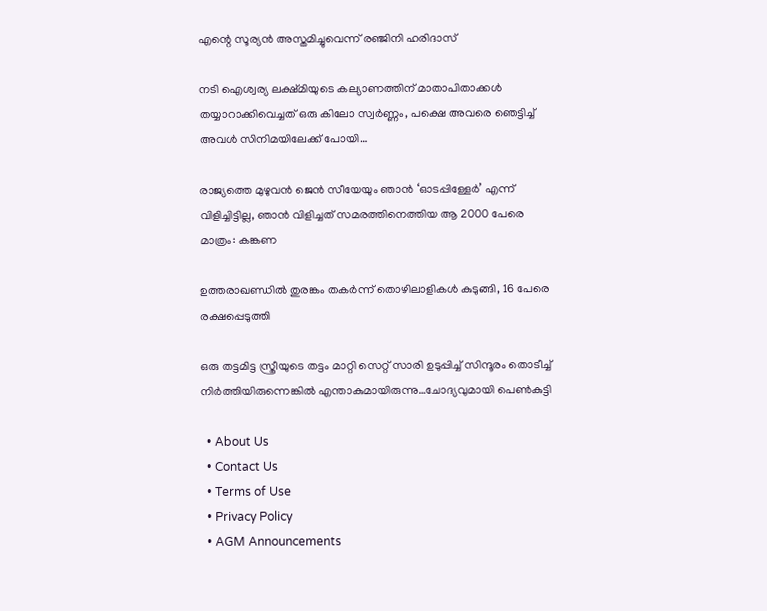എന്റെ സൂര്യന്‍ അസ്തമിച്ചുവെന്ന് രഞ്ജിനി ഹരിദാസ്

നടി ഐശ്വര്യ ലക്ഷ്മിയുടെ കല്യാണത്തിന് മാതാപിതാക്കള്‍ തയ്യാറാക്കിവെച്ചത് ഒരു കിലോ സ്വര്‍ണ്ണം, പക്ഷെ അവരെ ഞെട്ടിച്ച് അവള്‍ സിനിമയിലേക്ക് പോയി…

രാജ്യത്തെ മുഴുവൻ ജെന്‍ സീയേയും ഞാൻ ‘ഓടപ്പിള്ളേര്‍’ എന്ന് വിളിച്ചിട്ടില്ല, ഞാന്‍ വിളിച്ചത് സമരത്തിനെത്തിയ ആ 2000 പേരെ മാത്രം: കങ്കണ

ഉത്തരാഖണ്ഡില്‍ തുരങ്കം തകര്‍ന്ന് തൊഴിലാളികള്‍ കുടുങ്ങി, 16 പേരെ രക്ഷപ്പെടുത്തി

ഒരു തട്ടമിട്ട സ്ത്രീയുടെ തട്ടം മാറ്റി സെറ്റ് സാരി ഉടുപ്പിച്ച് സിന്ദൂരം തൊടീച്ച് നിർത്തിയിരുന്നെങ്കിൽ എന്താകുമായിരുന്നു…ചോദ്യവുമായി പെണ്‍കുട്ടി

  • About Us
  • Contact Us
  • Terms of Use
  • Privacy Policy
  • AGM Announcements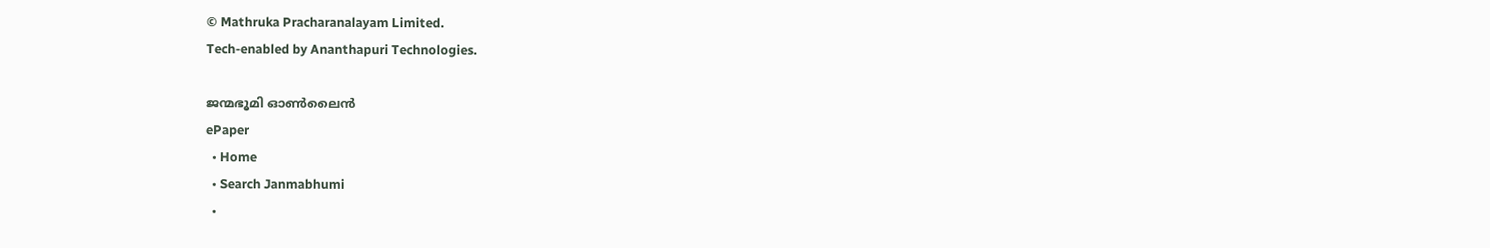© Mathruka Pracharanalayam Limited.
Tech-enabled by Ananthapuri Technologies.

ജന്മഭൂമി ഓണ്‍ലൈന്‍
ePaper
  • Home
  • Search Janmabhumi
  •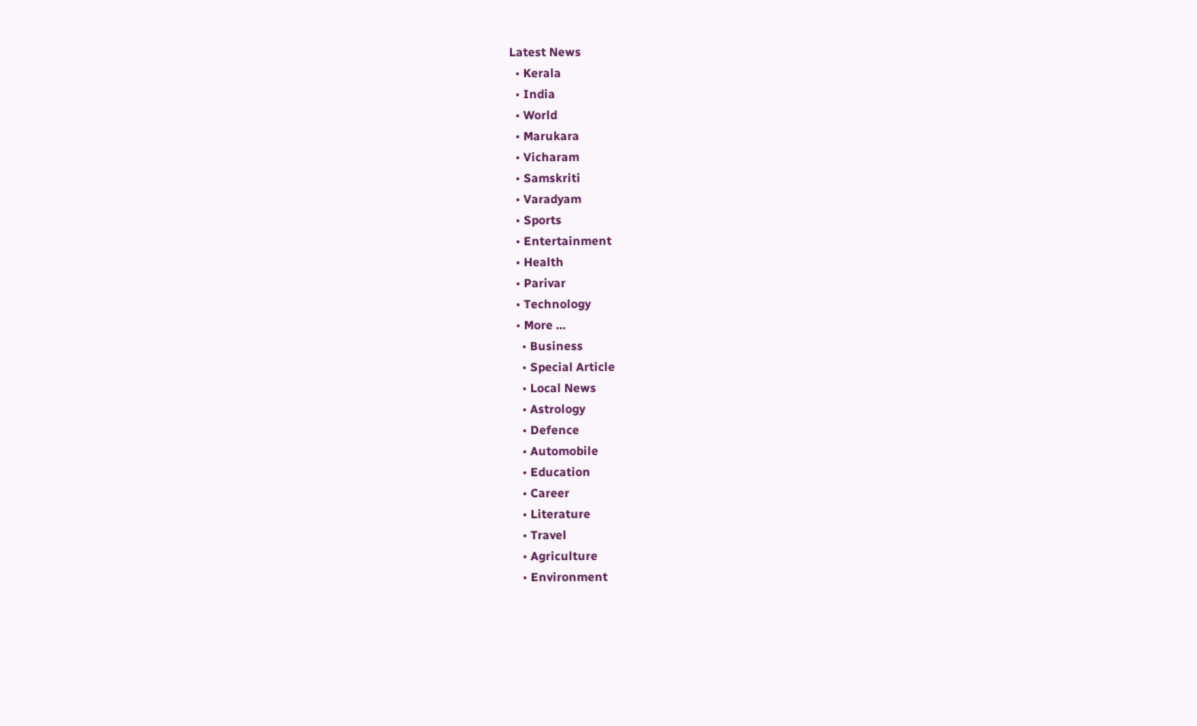Latest News
  • Kerala
  • India
  • World
  • Marukara
  • Vicharam
  • Samskriti
  • Varadyam
  • Sports
  • Entertainment
  • Health
  • Parivar
  • Technology
  • More …
    • Business
    • Special Article
    • Local News
    • Astrology
    • Defence
    • Automobile
    • Education
    • Career
    • Literature
    • Travel
    • Agriculture
    • Environment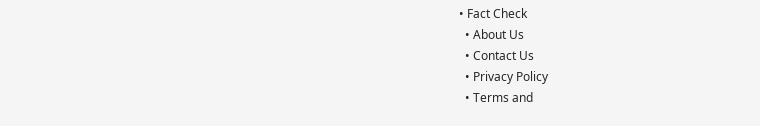• Fact Check
  • About Us
  • Contact Us
  • Privacy Policy
  • Terms and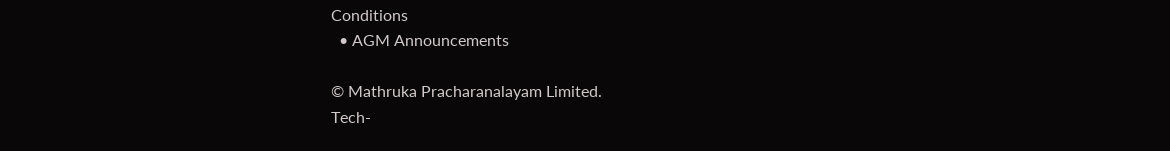Conditions
  • AGM Announcements

© Mathruka Pracharanalayam Limited.
Tech-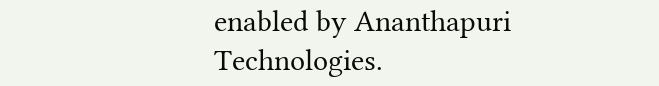enabled by Ananthapuri Technologies.